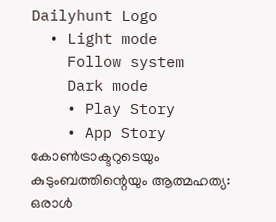Dailyhunt Logo
  • Light mode
    Follow system
    Dark mode
    • Play Story
    • App Story
കോണ്‍ട്രാക്ടറുടെയും കുടുംബത്തിന്റെയും ആത്മഹത്യ: ഒരാള്‍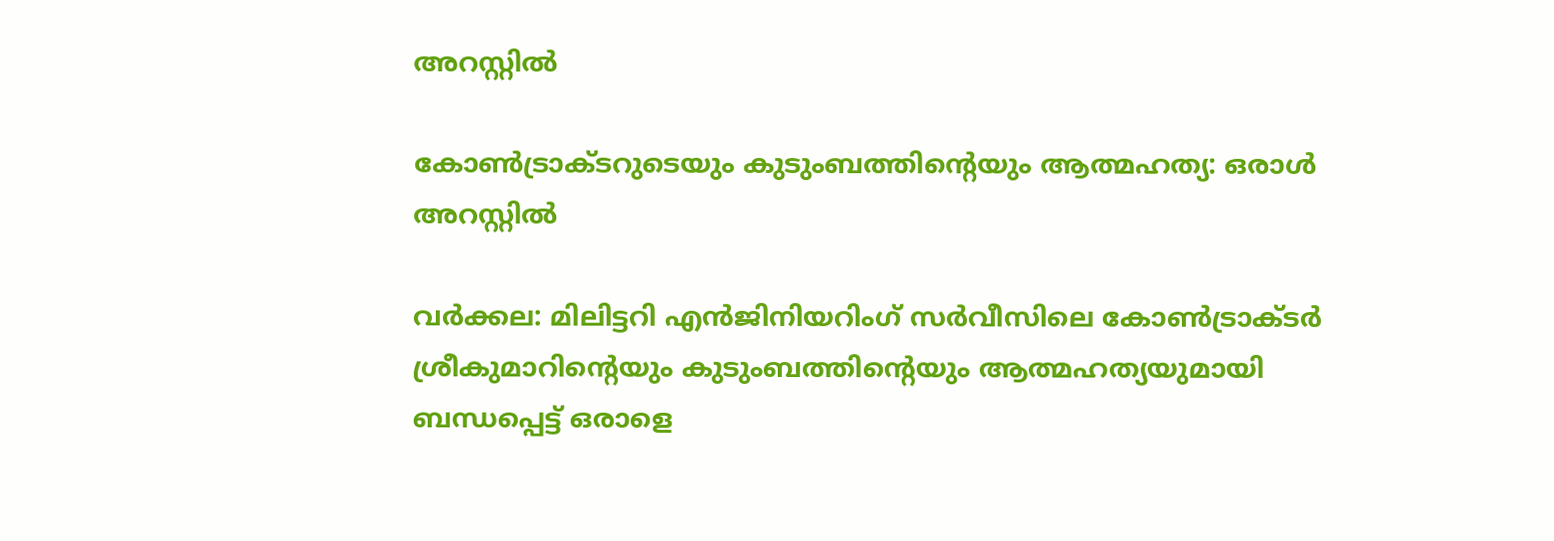അറസ്റ്റില്‍

കോണ്‍ട്രാക്ടറുടെയും കുടുംബത്തിന്റെയും ആത്മഹത്യ: ഒരാള്‍ അറസ്റ്റില്‍

വര്‍ക്കല: മിലിട്ടറി എന്‍ജിനിയറിംഗ് സര്‍വീസിലെ കോണ്‍ട്രാക്ടര്‍ ശ്രീകുമാറിന്റെയും കുടുംബത്തിന്റെയും ആത്മഹത്യയുമായി ബന്ധപ്പെട്ട് ഒരാളെ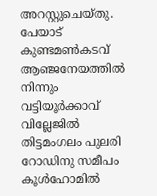അറസ്റ്റുചെയ്‌തു. പേയാട് കുണ്ടമണ്‍കടവ് ആഞ്ജനേയത്തില്‍ നിന്നും വട്ടിയൂര്‍ക്കാവ് വില്ലേജില്‍ തിട്ടമംഗലം പുലരി റോഡിനു സമീപം കൂള്‍ഹോമില്‍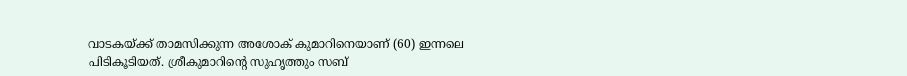വാടകയ്ക്ക് താമസിക്കുന്ന അശോക് കുമാറിനെയാണ് (60) ഇന്നലെ പിടികൂടിയത്. ശ്രീകുമാറിന്റെ സുഹൃത്തും സബ്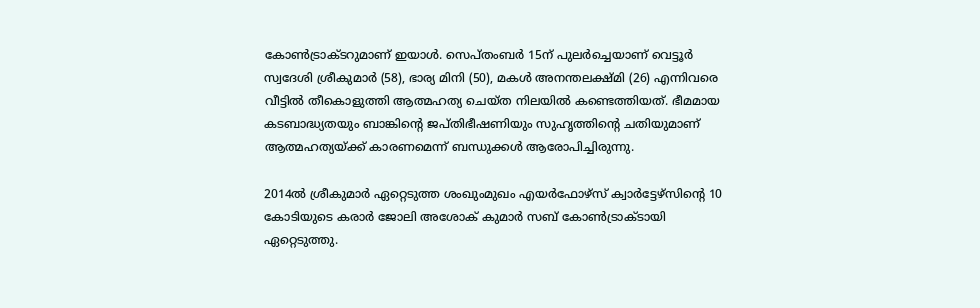കോണ്‍ട്രാക്ടറുമാണ് ഇയാള്‍. സെപ്‌തംബര്‍ 15ന് പുലര്‍ച്ചെയാണ് വെട്ടൂര്‍ സ്വദേശി ശ്രീകുമാര്‍ (58), ഭാര്യ മിനി (50), മകള്‍ അനന്തലക്ഷ്മി (26) എന്നിവരെ വീട്ടില്‍ തീകൊളുത്തി ആത്മഹത്യ ചെയ്‌ത നിലയില്‍ കണ്ടെത്തിയത്. ഭീമമായ കടബാദ്ധ്യതയും ബാങ്കിന്റെ ജപ്‌തിഭീഷണിയും സുഹൃത്തിന്റെ ചതിയുമാണ് ആത്മഹത്യയ്‌ക്ക് കാരണമെന്ന് ബന്ധുക്കള്‍ ആരോപിച്ചിരുന്നു.

2014ല്‍ ശ്രീകുമാര്‍ ഏറ്റെടുത്ത ശംഖുംമുഖം എയര്‍ഫോഴ്സ് ക്വാര്‍ട്ടേഴ്സിന്റെ 10 കോടിയുടെ കരാര്‍ ജോലി അശോക് കുമാര്‍ സബ് കോണ്‍ട്രാക്ടായി ഏറ്റെടുത്തു.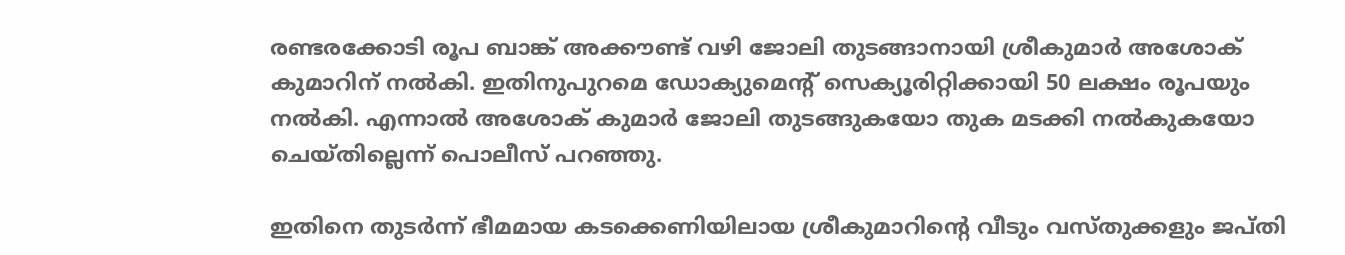രണ്ടരക്കോടി രൂപ ബാങ്ക് അക്കൗണ്ട് വഴി ജോലി തുടങ്ങാനായി ശ്രീകുമാര്‍ അശോക് കുമാറിന് നല്‍കി. ഇതിനുപുറമെ ഡോക്യുമെന്റ് സെക്യൂരിറ്റിക്കായി 50 ലക്ഷം രൂപയും നല്‍കി. എന്നാല്‍ അശോക് കുമാര്‍ ജോലി തുടങ്ങുകയോ തുക മടക്കി നല്‍കുകയോ ചെയ്‌തില്ലെന്ന് പൊലീസ് പറഞ്ഞു.

ഇതിനെ തുടര്‍ന്ന് ഭീമമായ കടക്കെണിയിലായ ശ്രീകുമാറിന്റെ വീടും വസ്‌തുക്കളും ജപ്‌തി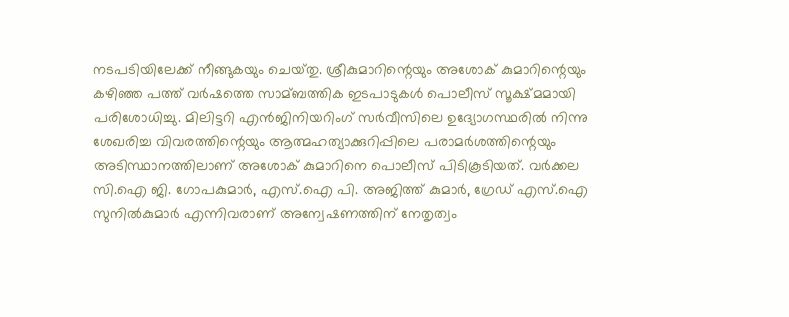നടപടിയിലേക്ക് നീങ്ങുകയും ചെയ്‌തു. ശ്രീകുമാറിന്റെയും അശോക് കുമാറിന്റെയും കഴിഞ്ഞ പത്ത് വര്‍ഷത്തെ സാമ്ബത്തിക ഇടപാടുകള്‍ പൊലീസ് സൂക്ഷ്‌മമായി പരിശോധിച്ചു. മിലിട്ടറി എന്‍ജിനിയറിംഗ് സര്‍വീസിലെ ഉദ്യോഗസ്ഥരില്‍ നിന്നു ശേഖരിച്ച വിവരത്തിന്റെയും ആത്മഹത്യാക്കുറിപ്പിലെ പരാമര്‍ശത്തിന്റെയും അടിസ്ഥാനത്തിലാണ് അശോക് കുമാറിനെ പൊലീസ് പിടികൂടിയത്. വര്‍ക്കല സി.ഐ ജി. ഗോപകുമാര്‍, എസ്.ഐ പി. അജിത്ത് കുമാര്‍, ഗ്രേഡ് എസ്.ഐ സുനില്‍കുമാര്‍ എന്നിവരാണ് അന്വേഷണത്തിന് നേതൃത്വം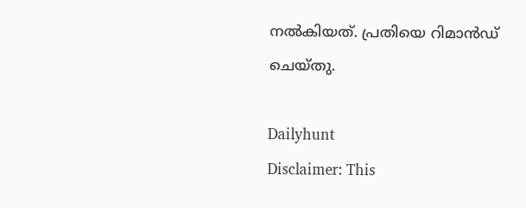നല്‍കിയത്. പ്രതിയെ റിമാന്‍‌ഡ് ചെയ്‌തു.

Dailyhunt
Disclaimer: This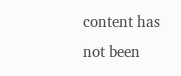content has not been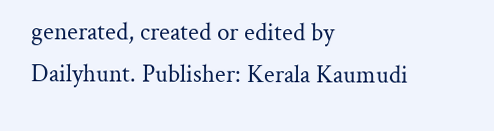generated, created or edited by Dailyhunt. Publisher: Kerala Kaumudi